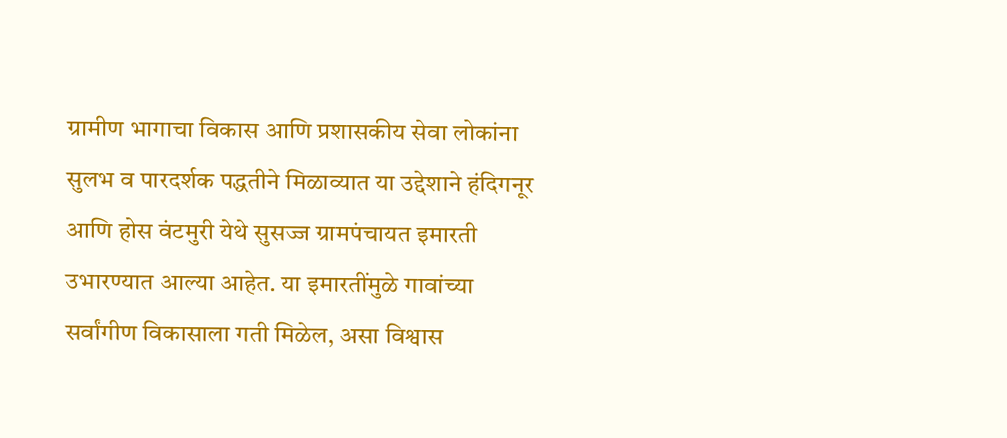ग्रामीण भागाचा विकास आणि प्रशासकीय सेवा लोकांना सुलभ व पारदर्शक पद्धतीने मिळाव्यात या उद्देशाने हंदिगनूर आणि होस वंटमुरी येथे सुसज्ज ग्रामपंचायत इमारती उभारण्यात आल्या आहेत. या इमारतींमुळे गावांच्या सर्वांगीण विकासाला गती मिळेल, असा विश्वास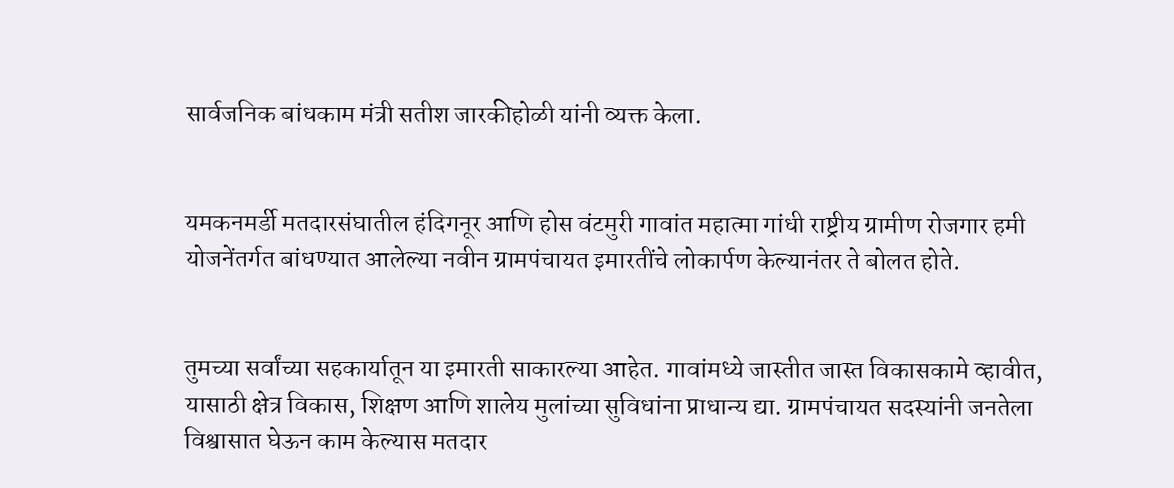सार्वजनिक बांधकाम मंत्री सतीश जारकीहोळी यांनी व्यक्त केला.


यमकनमर्डी मतदारसंघातील हंदिगनूर आणि होस वंटमुरी गावांत महात्मा गांधी राष्ट्रीय ग्रामीण रोजगार हमी योजनेंतर्गत बांधण्यात आलेल्या नवीन ग्रामपंचायत इमारतींचे लोकार्पण केल्यानंतर ते बोलत होते.


तुमच्या सर्वांच्या सहकार्यातून या इमारती साकारल्या आहेत. गावांमध्ये जास्तीत जास्त विकासकामे व्हावीत, यासाठी क्षेत्र विकास, शिक्षण आणि शालेय मुलांच्या सुविधांना प्राधान्य द्या. ग्रामपंचायत सदस्यांनी जनतेला विश्वासात घेऊन काम केल्यास मतदार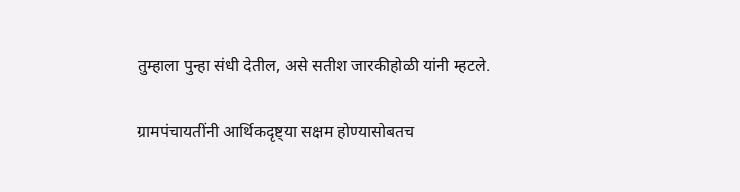तुम्हाला पुन्हा संधी देतील, असे सतीश जारकीहोळी यांनी म्हटले.

ग्रामपंचायतींनी आर्थिकदृष्ट्या सक्षम होण्यासोबतच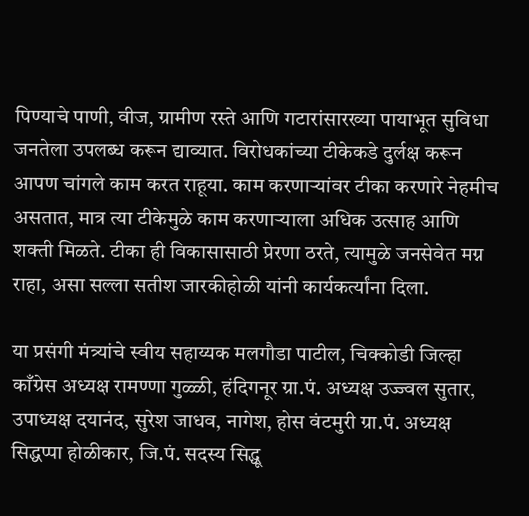पिण्याचे पाणी, वीज, ग्रामीण रस्ते आणि गटारांसारख्या पायाभूत सुविधा जनतेला उपलब्ध करून द्याव्यात. विरोधकांच्या टीकेकडे दुर्लक्ष करून आपण चांगले काम करत राहूया. काम करणाऱ्यांवर टीका करणारे नेहमीच असतात, मात्र त्या टीकेमुळे काम करणाऱ्याला अधिक उत्साह आणि शक्ती मिळते. टीका ही विकासासाठी प्रेरणा ठरते, त्यामुळे जनसेवेत मग्न राहा, असा सल्ला सतीश जारकीहोळी यांनी कार्यकर्त्यांना दिला.

या प्रसंगी मंत्र्यांचे स्वीय सहाय्यक मलगौडा पाटील, चिक्कोडी जिल्हा काँग्रेस अध्यक्ष रामण्णा गुळ्ळी, हंदिगनूर ग्रा.पं. अध्यक्ष उज्ज्वल सुतार, उपाध्यक्ष दयानंद, सुरेश जाधव, नागेश, होस वंटमुरी ग्रा.पं. अध्यक्ष सिद्धप्पा होळीकार, जि.पं. सदस्य सिद्धू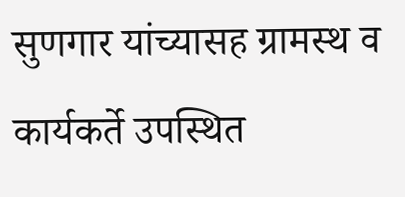सुणगार यांच्यासह ग्रामस्थ व कार्यकर्ते उपस्थित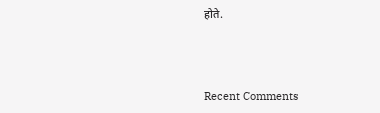होते.



Recent Comments